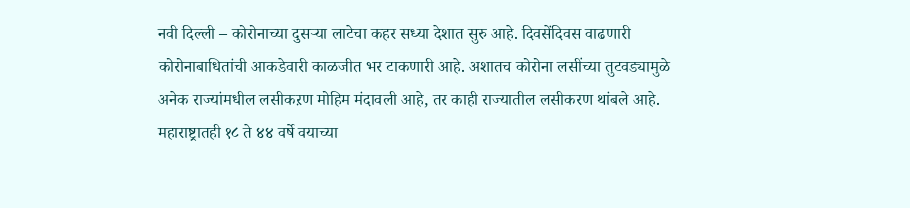नवी दिल्ली – कोरोनाच्या दुसऱ्या लाटेचा कहर सध्या देशात सुरु आहे. दिवसेंदिवस वाढणारी कोरोनाबाधितांची आकडेवारी काळजीत भर टाकणारी आहे. अशातच कोरोना लसींच्या तुटवड्यामुळे अनेक राज्यांमधील लसीकऱण मोहिम मंदावली आहे, तर काही राज्यातील लसीकरण थांबले आहे. महाराष्ट्रातही १८ ते ४४ वर्षे वयाच्या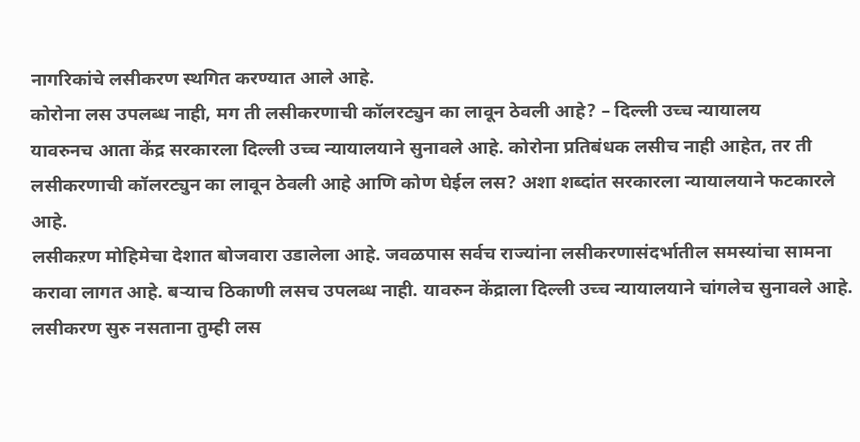नागरिकांचे लसीकरण स्थगित करण्यात आले आहे.
कोरोना लस उपलब्ध नाही, मग ती लसीकरणाची कॉलरट्युन का लावून ठेवली आहे? – दिल्ली उच्च न्यायालय
यावरुनच आता केंद्र सरकारला दिल्ली उच्च न्यायालयाने सुनावले आहे. कोरोना प्रतिबंधक लसीच नाही आहेत, तर ती लसीकरणाची कॉलरट्युन का लावून ठेवली आहे आणि कोण घेईल लस? अशा शब्दांत सरकारला न्यायालयाने फटकारले आहे.
लसीकऱण मोहिमेचा देशात बोजवारा उडालेला आहे. जवळपास सर्वच राज्यांना लसीकरणासंदर्भातील समस्यांचा सामना करावा लागत आहे. बऱ्याच ठिकाणी लसच उपलब्ध नाही. यावरुन केंद्राला दिल्ली उच्च न्यायालयाने चांगलेच सुनावले आहे. लसीकरण सुरु नसताना तुम्ही लस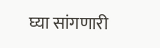घ्या सांगणारी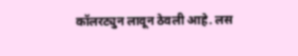कॉलरट्युन लावून ठेवली आहे. लस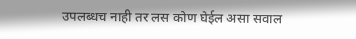उपलब्धच नाही तर लस कोण घेईल असा सवाल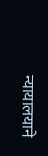न्यायालयाने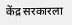केंद्र सरकारला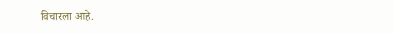विचारला आहे.